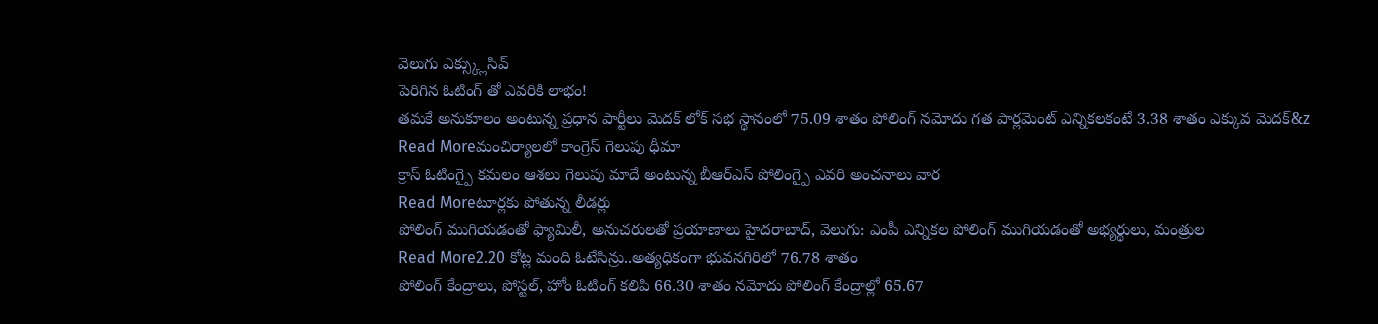వెలుగు ఎక్స్క్లుసివ్
పెరిగిన ఓటింగ్ తో ఎవరికి లాభం!
తమకే అనుకూలం అంటున్న ప్రధాన పార్టీలు మెదక్ లోక్ సభ స్థానంలో 75.09 శాతం పోలింగ్ నమోదు గత పార్లమెంట్ ఎన్నికలకంటే 3.38 శాతం ఎక్కువ మెదక్&z
Read Moreమంచిర్యాలలో కాంగ్రెస్ గెలుపు ధీమా
క్రాస్ ఓటింగ్పై కమలం ఆశలు గెలుపు మాదే అంటున్న బీఆర్ఎస్ పోలింగ్పై ఎవరి అంచనాలు వార
Read Moreటూర్లకు పోతున్న లీడర్లు
పోలింగ్ ముగియడంతో ఫ్యామిలీ, అనుచరులతో ప్రయాణాలు హైదరాబాద్, వెలుగు: ఎంపీ ఎన్నికల పోలింగ్ ముగియడంతో అభ్యర్థులు, మంత్రుల
Read More2.20 కోట్ల మంది ఓటేసిన్రు..అత్యధికంగా భువనగిరిలో 76.78 శాతం
పోలింగ్ కేంద్రాలు, పోస్టల్, హోం ఓటింగ్ కలిపి 66.30 శాతం నమోదు పోలింగ్ కేంద్రాల్లో 65.67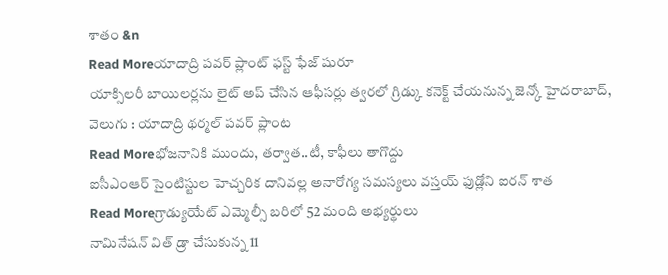శాతం &n
Read Moreయాదాద్రి పవర్ ప్లాంట్ ఫస్ట్ ఫేజ్ షురూ
యాక్సిలరీ బాయిలర్లను లైట్ అప్ చేసిన ఆఫీసర్లు త్వరలో గ్రిడ్కు కనెక్ట్ చేయనున్న జెన్కో హైదరాబాద్, వెలుగు : యాదాద్రి థర్మల్ పవర్ ప్లాంట
Read Moreభోజనానికి ముందు, తర్వాత..టీ, కాఫీలు తాగొద్దు
ఐసీఎంఆర్ సైంటిస్టుల హెచ్చరిక దానివల్ల అనారోగ్య సమస్యలు వస్తయ్ ఫుడ్లోని ఐరన్ శాత
Read Moreగ్రాడ్యుయేట్ ఎమ్మెల్సీ బరిలో 52 మంది అభ్యర్థులు
నామినేషన్ విత్ డ్రా చేసుకున్న 11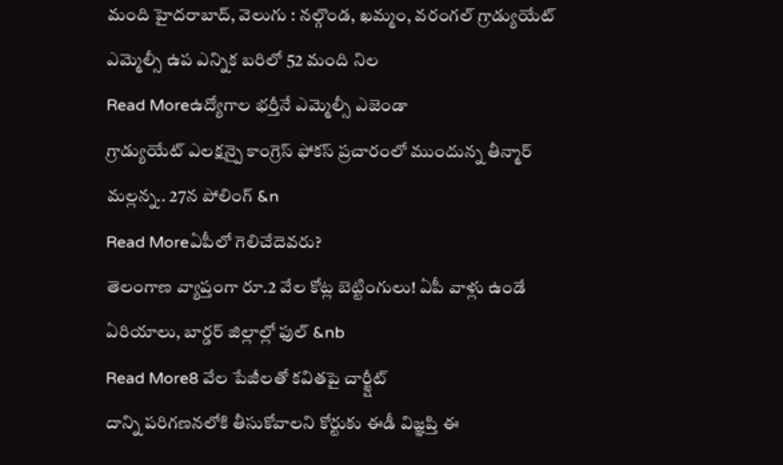మంది హైదరాబాద్, వెలుగు : నల్గొండ, ఖమ్మం, వరంగల్ గ్రాడ్యుయేట్ ఎమ్మెల్సీ ఉప ఎన్నిక బరిలో 52 మంది నిల
Read Moreఉద్యోగాల భర్తీనే ఎమ్మెల్సీ ఎజెండా
గ్రాడ్యుయేట్ ఎలక్షన్పై కాంగ్రెస్ ఫోకస్ ప్రచారంలో ముందున్న తీన్మార్ మల్లన్న.. 27న పోలింగ్ &n
Read Moreఏపీలో గెలిచేదెవరు?
తెలంగాణ వ్యాప్తంగా రూ.2 వేల కోట్ల బెట్టింగులు! ఏపీ వాళ్లు ఉండే ఏరియాలు, బార్డర్ జిల్లాల్లో ఫుల్ &nb
Read More8 వేల పేజీలతో కవితపై చార్జ్షీట్
దాన్ని పరిగణనలోకి తీసుకోవాలని కోర్టుకు ఈడీ విజ్ఞప్తి ఈ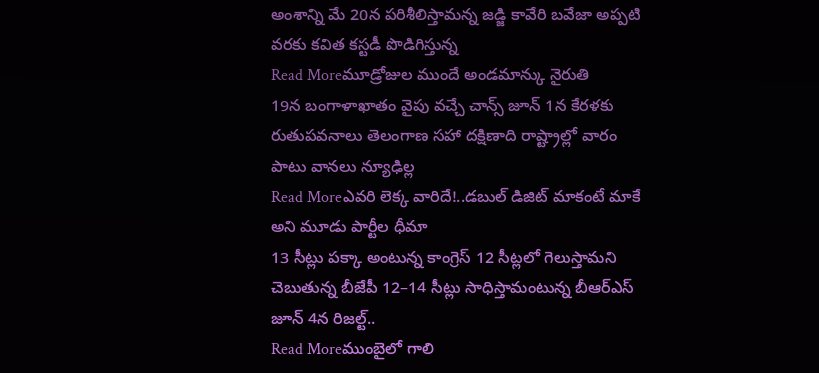అంశాన్ని మే 20న పరిశీలిస్తామన్న జడ్జి కావేరి బవేజా అప్పటి వరకు కవిత కస్టడీ పొడిగిస్తున్న
Read Moreమూడ్రోజుల ముందే అండమాన్కు నైరుతి
19న బంగాళాఖాతం వైపు వచ్చే చాన్స్ జూన్ 1న కేరళకు రుతుపవనాలు తెలంగాణ సహా దక్షిణాది రాష్ట్రాల్లో వారం పాటు వానలు న్యూఢిల్ల
Read Moreఎవరి లెక్క వారిదే!..డబుల్ డిజిట్ మాకంటే మాకే అని మూడు పార్టీల ధీమా
13 సీట్లు పక్కా అంటున్న కాంగ్రెస్ 12 సీట్లలో గెలుస్తామని చెబుతున్న బీజేపీ 12–14 సీట్లు సాధిస్తామంటున్న బీఆర్ఎస్ జూన్ 4న రిజల్ట్..
Read Moreముంబైలో గాలి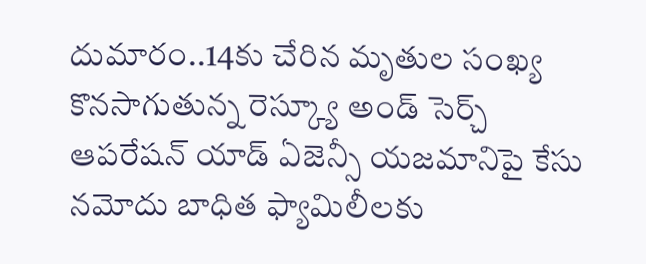దుమారం..14కు చేరిన మృతుల సంఖ్య
కొనసాగుతున్న రెస్క్యూ అండ్ సెర్చ్ ఆపరేషన్ యాడ్ ఏజెన్సీ యజమానిపై కేసు నమోదు బాధిత ఫ్యామిలీలకు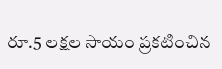రూ.5 లక్షల సాయం ప్రకటించిన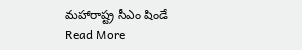మహారాష్ట్ర సీఎం షిండే
Read More